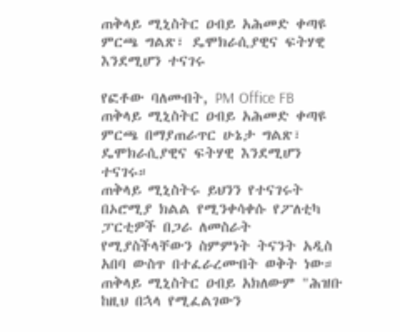ጠቅላይ ሚኒስትር ዐብይ አሕመድ ቀጣዩ ምርጫ ግልጽ፣ ዴሞክራሲያዊና ፍትሃዊ እንደሚሆን ተናገሩ

የፎቶው ባለመብት, PM Office FB
ጠቅላይ ሚኒስትር ዐብይ አሕመድ ቀጣዩ ምርጫ በማያጠራጥር ሁኔታ ግልጽ፣ ዴሞክራሲያዊና ፍትሃዊ እንደሚሆን ተናገሩ።
ጠቅላይ ሚኒስትሩ ይህንን የተናገሩት በኦሮሚያ ክልል የሚንቀሳቀሱ የፖለቲካ ፓርቲዎች በጋራ ለመስራት የሚያስችላቸውን ስምምነት ትናንት አዲስ አበባ ውስጥ በተፈራረሙበት ወቅት ነው።
ጠቅላይ ሚኒስትር ዐብይ አክለውም "ሕዝቡ ከዚህ በኋላ የሚፈልገውን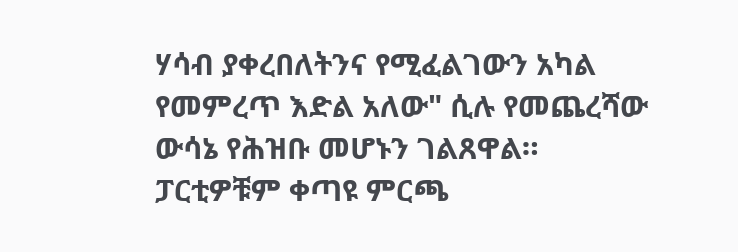ሃሳብ ያቀረበለትንና የሚፈልገውን አካል የመምረጥ እድል አለው" ሲሉ የመጨረሻው ውሳኔ የሕዝቡ መሆኑን ገልጸዋል።
ፓርቲዎቹም ቀጣዩ ምርጫ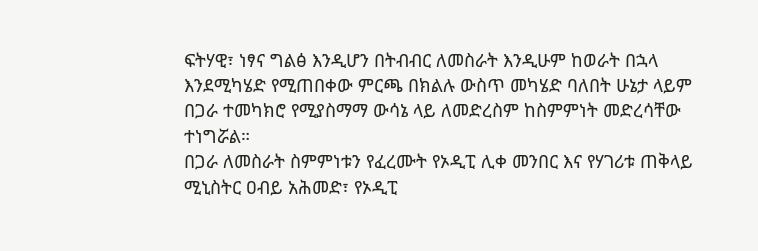ፍትሃዊ፣ ነፃና ግልፅ እንዲሆን በትብብር ለመስራት እንዲሁም ከወራት በኋላ እንደሚካሄድ የሚጠበቀው ምርጫ በክልሉ ውስጥ መካሄድ ባለበት ሁኔታ ላይም በጋራ ተመካክሮ የሚያስማማ ውሳኔ ላይ ለመድረስም ከስምምነት መድረሳቸው ተነግሯል።
በጋራ ለመስራት ስምምነቱን የፈረሙት የኦዲፒ ሊቀ መንበር እና የሃገሪቱ ጠቅላይ ሚኒስትር ዐብይ አሕመድ፣ የኦዲፒ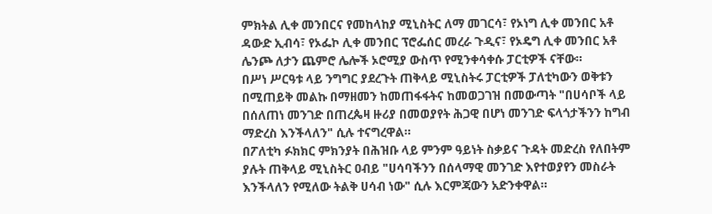ምክትል ሊቀ መንበርና የመከላከያ ሚኒስትር ለማ መገርሳ፣ የኦነግ ሊቀ መንበር አቶ ዳውድ ኢብሳ፣ የኦፌኮ ሊቀ መንበር ፕሮፌሰር መረራ ጉዲና፣ የኦዴግ ሊቀ መንበር አቶ ሌንጮ ለታን ጨምሮ ሌሎች ኦሮሚያ ውስጥ የሚንቀሳቀሱ ፓርቲዎች ናቸው።
በሥነ ሥርዓቱ ላይ ንግግር ያደረጉት ጠቅላይ ሚኒስትሩ ፓርቲዎች ፓለቲካውን ወቅቱን በሚጠይቅ መልኩ በማዘመን ከመጠፋፋትና ከመወጋገዝ በመውጣት "በሀሳቦች ላይ በሰለጠነ መንገድ በጠረጴዛ ዙሪያ በመወያየት ሕጋዊ በሆነ መንገድ ፍላጎታችንን ከግብ ማድረስ እንችላለን" ሲሉ ተናግረዋል።
በፖለቲካ ፉክክር ምክንያት በሕዝቡ ላይ ምንም ዓይነት ስቃይና ጉዳት መድረስ የለበትም ያሉት ጠቅላይ ሚኒስትር ዐብይ "ሀሳባችንን በሰላማዊ መንገድ እየተወያየን መስራት እንችላለን የሚለው ትልቅ ሀሳብ ነው" ሲሉ እርምጃውን አድንቀዋል።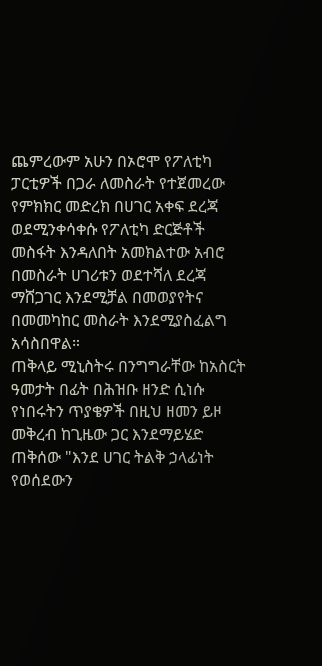ጨምረውም አሁን በኦሮሞ የፖለቲካ ፓርቲዎች በጋራ ለመስራት የተጀመረው የምክክር መድረክ በሀገር አቀፍ ደረጃ ወደሚንቀሳቀሱ የፖለቲካ ድርጅቶች መስፋት እንዳለበት አመክልተው አብሮ በመስራት ሀገሪቱን ወደተሻለ ደረጃ ማሸጋገር እንደሚቻል በመወያየትና በመመካከር መስራት እንደሚያስፈልግ አሳስበዋል።
ጠቅላይ ሚኒስትሩ በንግግራቸው ከአስርት ዓመታት በፊት በሕዝቡ ዘንድ ሲነሱ የነበሩትን ጥያቄዎች በዚህ ዘመን ይዞ መቅረብ ከጊዜው ጋር እንደማይሄድ ጠቅሰው "እንደ ሀገር ትልቅ ኃላፊነት የወሰደውን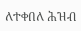ለተቀበለ ሕዝብ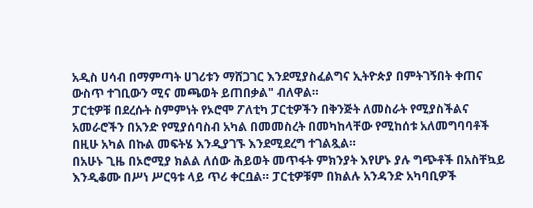አዲስ ሀሳብ በማምጣት ሀገሪቱን ማሸጋገር እንደሚያስፈልግና ኢትዮጵያ በምትገኝበት ቀጠና ውስጥ ተገቢውን ሚና መጫወት ይጠበቃል" ብለዋል።
ፓርቲዎቹ በደረሱት ስምምነት የኦሮሞ ፖለቲካ ፓርቲዎችን በቅንጅት ለመስራት የሚያስችልና አመራሮችን በአንድ የሚያሰባስብ አካል በመመስረት በመካከላቸው የሚከሰቱ አለመግባባቶች በዚሁ አካል በኩል መፍትሄ እንዲያገኙ እንደሚደረግ ተገልጿል።
በአሁኑ ጊዜ በኦሮሚያ ክልል ለሰው ሕይወት መጥፋት ምክንያት እየሆኑ ያሉ ግጭቶች በአስቸኳይ እንዲቆሙ በሥነ ሥርዓቱ ላይ ጥሪ ቀርቧል። ፓርቲዎቹም በክልሉ አንዳንድ አካባቢዎች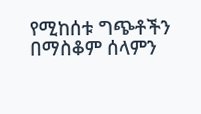የሚከሰቱ ግጭቶችን በማስቆም ሰላምን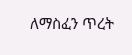ለማስፈን ጥረት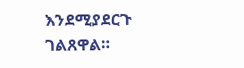እንደሚያደርጉ ገልጸዋል።